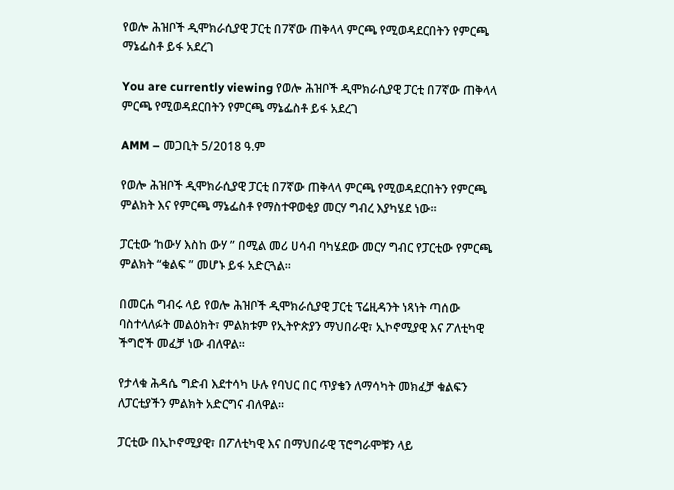የወሎ ሕዝቦች ዲሞክራሲያዊ ፓርቲ በ7ኛው ጠቅላላ ምርጫ የሚወዳደርበትን የምርጫ ማኔፌስቶ ይፋ አደረገ

You are currently viewing የወሎ ሕዝቦች ዲሞክራሲያዊ ፓርቲ በ7ኛው ጠቅላላ ምርጫ የሚወዳደርበትን የምርጫ ማኔፌስቶ ይፋ አደረገ

AMM – መጋቢት 5/2018 ዓ.ም

የወሎ ሕዝቦች ዲሞክራሲያዊ ፓርቲ በ7ኛው ጠቅላላ ምርጫ የሚወዳደርበትን የምርጫ ምልክት እና የምርጫ ማኔፌስቶ የማስተዋወቂያ መርሃ ግብረ እያካሄደ ነው።

ፓርቲው ‘ከውሃ እስከ ውሃ ” በሚል መሪ ሀሳብ ባካሄደው መርሃ ግብር የፓርቲው የምርጫ ምልክት “ቁልፍ ” መሆኑ ይፋ አድርጓል።

በመርሐ ግብሩ ላይ የወሎ ሕዝቦች ዲሞክራሲያዊ ፓርቲ ፕሬዚዳንት ነጻነት ጣሰው ባስተላለፉት መልዕክት፣ ምልክቱም የኢትዮጵያን ማህበራዊ፣ ኢኮኖሚያዊ እና ፖለቲካዊ ችግሮች መፈቻ ነው ብለዋል።

የታላቁ ሕዳሴ ግድብ እደተሳካ ሁሉ የባህር በር ጥያቄን ለማሳካት መክፈቻ ቁልፍን ለፓርቲያችን ምልክት አድርግና ብለዋል።

ፓርቲው በኢኮኖሚያዊ፣ በፖለቲካዊ እና በማህበራዊ ፕሮግራሞቹን ላይ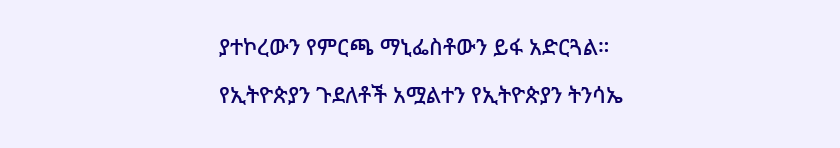ያተኮረውን የምርጫ ማኒፌስቶውን ይፋ አድርጓል።

የኢትዮጵያን ጉደለቶች አሟልተን የኢትዮጵያን ትንሳኤ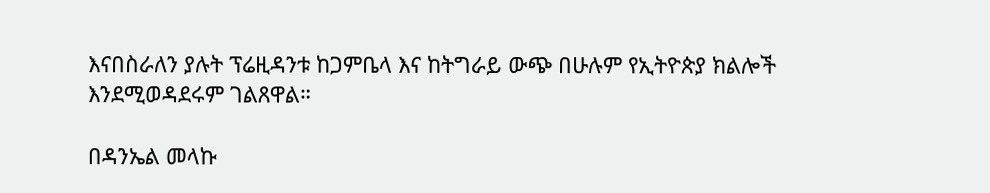እናበስራለን ያሉት ፕሬዚዳንቱ ከጋምቤላ እና ከትግራይ ውጭ በሁሉም የኢትዮጵያ ክልሎች እንደሚወዳደሩም ገልጸዋል።

በዳንኤል መላኩ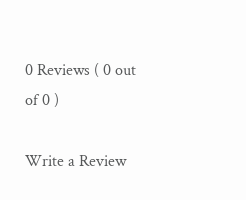0 Reviews ( 0 out of 0 )

Write a Review